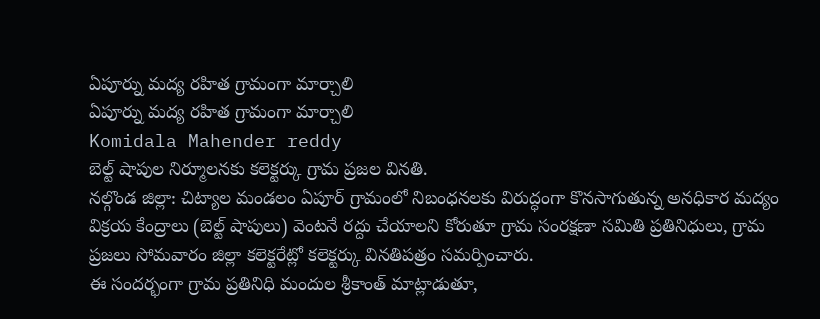ఏపూర్ను మద్య రహిత గ్రామంగా మార్చాలి
ఏపూర్ను మద్య రహిత గ్రామంగా మార్చాలి
Komidala Mahender reddy
బెల్ట్ షాపుల నిర్మూలనకు కలెక్టర్కు గ్రామ ప్రజల వినతి.
నల్గొండ జిల్లా: చిట్యాల మండలం ఏపూర్ గ్రామంలో నిబంధనలకు విరుద్ధంగా కొనసాగుతున్న అనధికార మద్యం విక్రయ కేంద్రాలు (బెల్ట్ షాపులు) వెంటనే రద్దు చేయాలని కోరుతూ గ్రామ సంరక్షణా సమితి ప్రతినిధులు, గ్రామ ప్రజలు సోమవారం జిల్లా కలెక్టరేట్లో కలెక్టర్కు వినతిపత్రం సమర్పించారు.
ఈ సందర్భంగా గ్రామ ప్రతినిధి మందుల శ్రీకాంత్ మాట్లాడుతూ,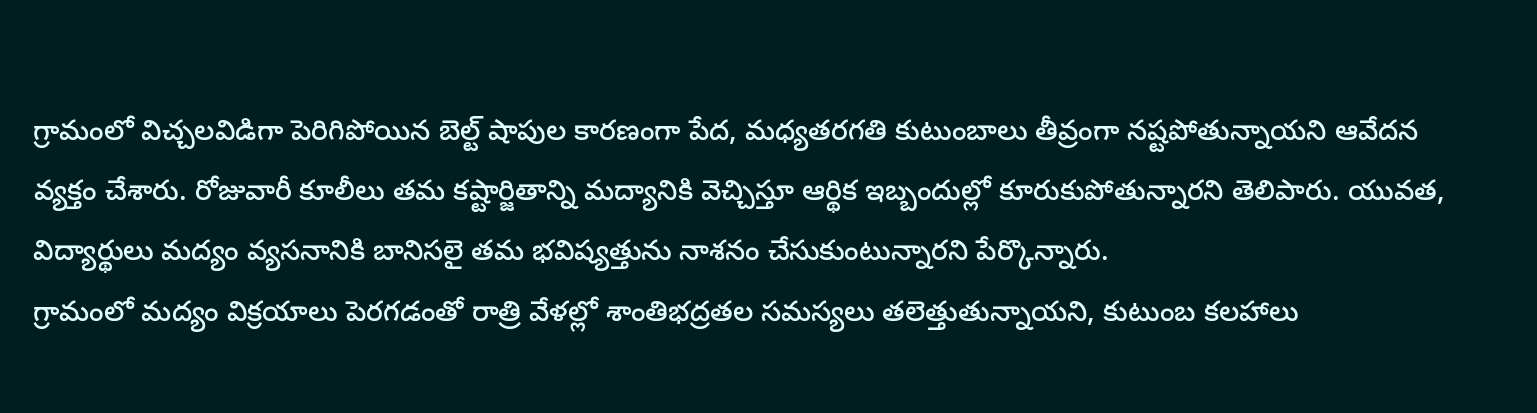గ్రామంలో విచ్చలవిడిగా పెరిగిపోయిన బెల్ట్ షాపుల కారణంగా పేద, మధ్యతరగతి కుటుంబాలు తీవ్రంగా నష్టపోతున్నాయని ఆవేదన వ్యక్తం చేశారు. రోజువారీ కూలీలు తమ కష్టార్జితాన్ని మద్యానికి వెచ్చిస్తూ ఆర్థిక ఇబ్బందుల్లో కూరుకుపోతున్నారని తెలిపారు. యువత, విద్యార్థులు మద్యం వ్యసనానికి బానిసలై తమ భవిష్యత్తును నాశనం చేసుకుంటున్నారని పేర్కొన్నారు.
గ్రామంలో మద్యం విక్రయాలు పెరగడంతో రాత్రి వేళల్లో శాంతిభద్రతల సమస్యలు తలెత్తుతున్నాయని, కుటుంబ కలహాలు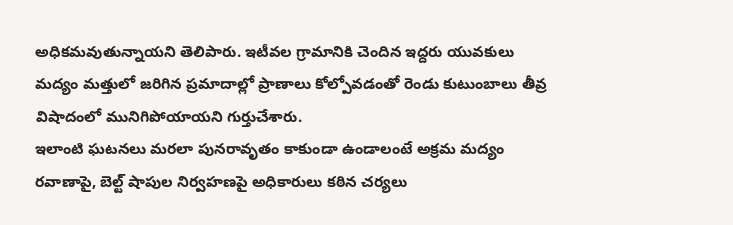అధికమవుతున్నాయని తెలిపారు. ఇటీవల గ్రామానికి చెందిన ఇద్దరు యువకులు మద్యం మత్తులో జరిగిన ప్రమాదాల్లో ప్రాణాలు కోల్పోవడంతో రెండు కుటుంబాలు తీవ్ర విషాదంలో మునిగిపోయాయని గుర్తుచేశారు.
ఇలాంటి ఘటనలు మరలా పునరావృతం కాకుండా ఉండాలంటే అక్రమ మద్యం రవాణాపై, బెల్ట్ షాపుల నిర్వహణపై అధికారులు కఠిన చర్యలు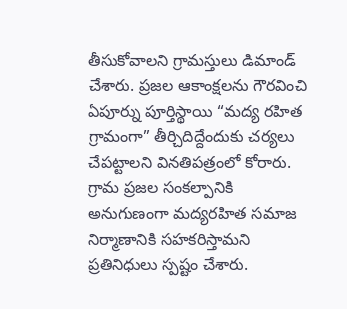తీసుకోవాలని గ్రామస్తులు డిమాండ్ చేశారు. ప్రజల ఆకాంక్షలను గౌరవించి ఏపూర్ను పూర్తిస్థాయి “మద్య రహిత గ్రామంగా” తీర్చిదిద్దేందుకు చర్యలు చేపట్టాలని వినతిపత్రంలో కోరారు.
గ్రామ ప్రజల సంకల్పానికి అనుగుణంగా మద్యరహిత సమాజ నిర్మాణానికి సహకరిస్తామని ప్రతినిధులు స్పష్టం చేశారు.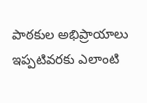పాఠకుల అభిప్రాయాలు
ఇప్పటివరకు ఎలాంటి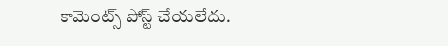కామెంట్స్ పోస్ట్ చేయలేదు.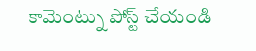కామెంట్ను పోస్ట్ చేయండి